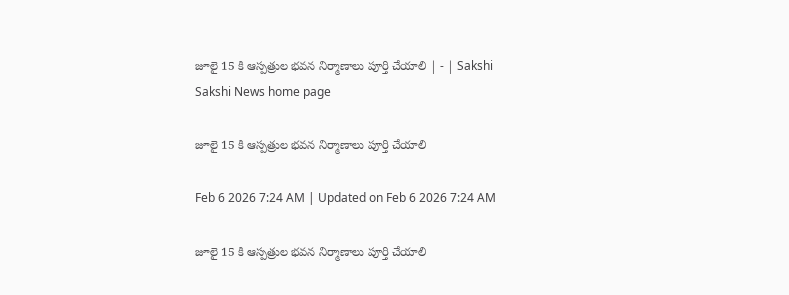జూలై 15 కి ఆస్పత్రుల భవన నిర్మాణాలు పూర్తి చేయాలి | - | Sakshi
Sakshi News home page

జూలై 15 కి ఆస్పత్రుల భవన నిర్మాణాలు పూర్తి చేయాలి

Feb 6 2026 7:24 AM | Updated on Feb 6 2026 7:24 AM

జూలై 15 కి ఆస్పత్రుల భవన నిర్మాణాలు పూర్తి చేయాలి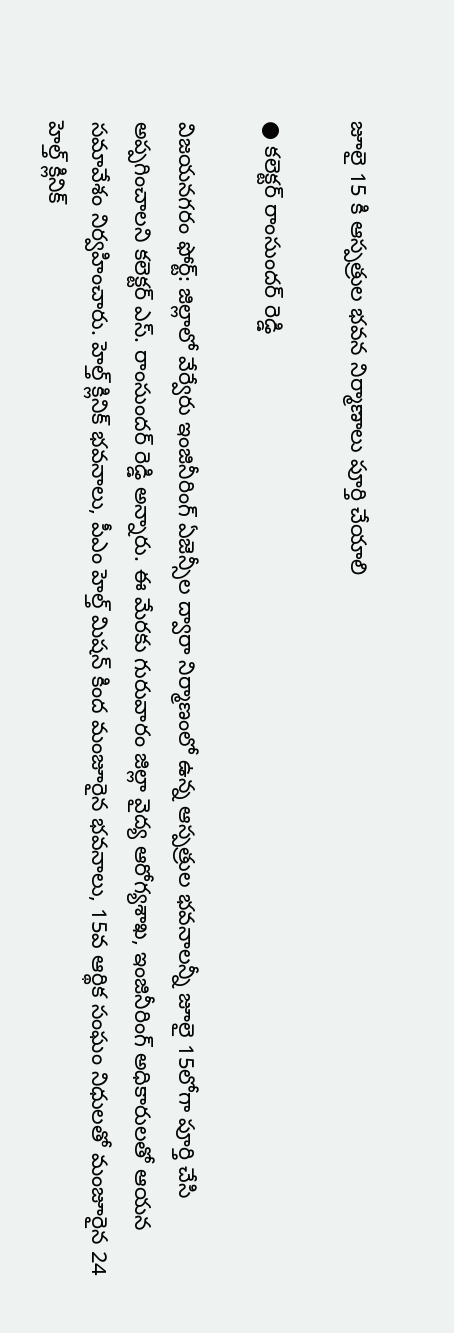జూలై 15 కి ఆస్పత్రుల భవన నిర్మాణాలు పూర్తి చేయాలి

● కలెక్టర్‌ రాంసుందర్‌ రెడ్డి

విజయనగరం ఫోర్ట్‌: జిల్లాలో వేర్వేరు ఇంజినీరింగ్‌ ఏజెన్సీల ద్వారా నిర్మాణంలో ఉన్న ఆస్పత్రుల భవనాలన్నీ జూలై 15లోగా పూర్తి చేసి అప్పగించాలని కలెక్టర్‌ ఎస్‌. రాంసుందర్‌ రెడ్డి అన్నారు. ఈ మేరకు గురువారం జిల్లా వైద్య ఆరోగ్యశాఖ, ఇంజినీరింగ్‌ అధికారులతో ఆయన సమావేశం నిర్వహించారు. హెల్త్‌ క్లినిక్‌ భవనాలు, పీఎం హెల్త్‌ మిషన్‌ కింద మంజూరైన భవనాలు, 15వ ఆర్థిక సంఘం నిధులతో మంజూరైన 24 హెల్త్‌ క్లినిక్‌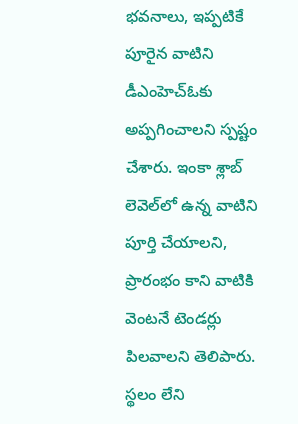భవనాలు, ఇప్పటికే పూరైన వాటిని డీఎంహెచ్‌ఓకు అప్పగించాలని స్పష్టం చేశారు. ఇంకా శ్లాబ్‌ లెవెల్‌లో ఉన్న వాటిని పూర్తి చేయాలని, ప్రారంభం కాని వాటికి వెంటనే టెండర్లు పిలవాలని తెలిపారు. స్థలం లేని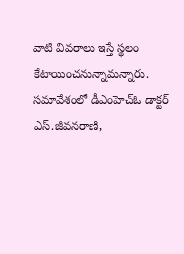వాటి వివరాలు ఇస్తే స్థలం కేటాయించనున్నామన్నారు. సమావేశంలో డీఎంహెచ్‌ఓ డాక్టర్‌ ఎస్‌.జీవనరాణి,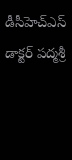డీసీహెచ్‌ఎస్‌ డాక్టర్‌ పద్మశ్రీ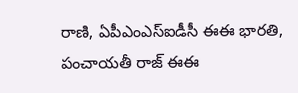రాణి, ఏపీఎంఎస్‌ఐడీసీ ఈఈ భారతి, పంచాయతీ రాజ్‌ ఈఈ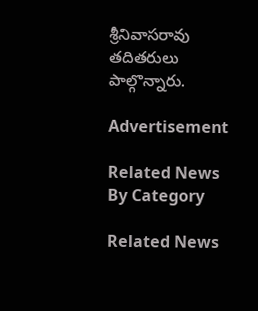శ్రీనివాసరావు తదితరులు పాల్గొన్నారు.

Advertisement

Related News By Category

Related News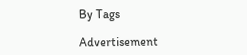By Tags

Advertisement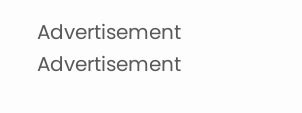Advertisement
Advertisement